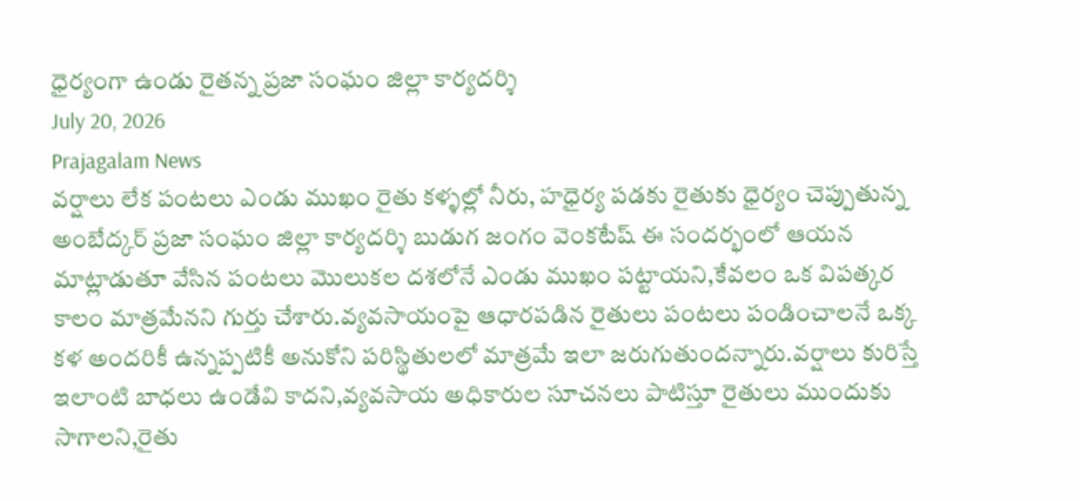ధైర్యంగా ఉండు రైతన్న ప్రజా సంఘం జిల్లా కార్యదర్శి
July 20, 2026
Prajagalam News
వర్షాలు లేక పంటలు ఎండు ముఖం రైతు కళ్ళల్లో నీరు, హధైర్య పడకు రైతుకు ధైర్యం చెప్పుతున్న అంబేద్కర్ ప్రజా సంఘం జిల్లా కార్యదర్శి బుడుగ జంగం వెంకటేష్ ఈ సందర్భంలో ఆయన మాట్లాడుతూ వేసిన పంటలు మొలుకల దశలోనే ఎండు ముఖం పట్టాయని,కేవలం ఒక విపత్కర కాలం మాత్రమేనని గుర్తు చేశారు.వ్యవసాయంపై ఆధారపడిన రైతులు పంటలు పండించాలనే ఒక్క కళ అందరికీ ఉన్నప్పటికీ అనుకోని పరిస్థితులలో మాత్రమే ఇలా జరుగుతుందన్నారు.వర్షాలు కురిస్తే ఇలాంటి బాధలు ఉండేవి కాదని,వ్యవసాయ అధికారుల సూచనలు పాటిస్తూ రైతులు ముందుకు సాగాలని,రైతు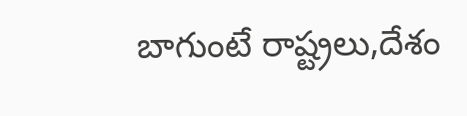బాగుంటే రాష్ట్రలు,దేశం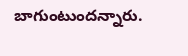బాగుంటుందన్నారు.